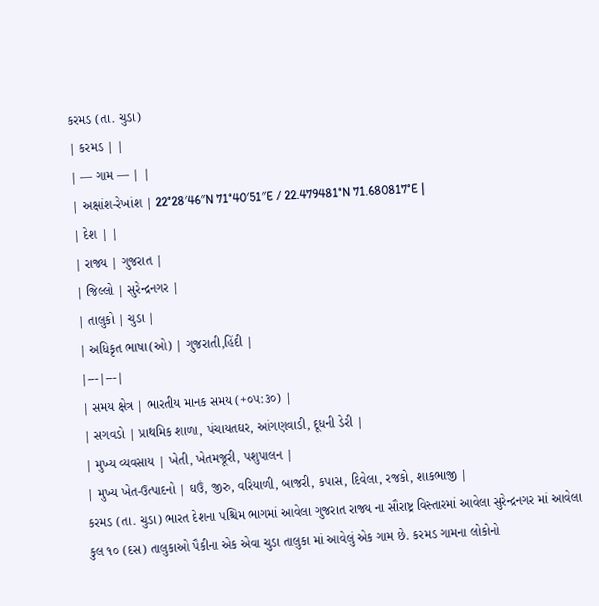કરમડ (તા. ચુડા)
| કરમડ | |
| — ગામ — | |
| અક્ષાંશ-રેખાંશ | 22°28′46″N 71°40′51″E / 22.479481°N 71.680817°E |
| દેશ | |
| રાજ્ય | ગુજરાત |
| જિલ્લો | સુરેન્દ્રનગર |
| તાલુકો | ચુડા |
| અધિકૃત ભાષા(ઓ) | ગુજરાતી,હિંદી |
|---|---|
| સમય ક્ષેત્ર | ભારતીય માનક સમય (+૦૫:૩૦) |
| સગવડો | પ્રાથમિક શાળા, પંચાયતઘર, આંગણવાડી, દૂધની ડેરી |
| મુખ્ય વ્યવસાય | ખેતી, ખેતમજૂરી, પશુપાલન |
| મુખ્ય ખેત-ઉત્પાદનો | ઘઉં, જીરુ, વરિયાળી, બાજરી, કપાસ, દિવેલા, રજકો, શાકભાજી |
કરમડ (તા. ચુડા) ભારત દેશના પશ્ચિમ ભાગમાં આવેલા ગુજરાત રાજ્ય ના સૌરાષ્ટ્ર વિસ્તારમાં આવેલા સુરેન્દ્રનગર માં આવેલા કુલ ૧૦ (દસ) તાલુકાઓ પૈકીના એક એવા ચુડા તાલુકા માં આવેલું એક ગામ છે. કરમડ ગામના લોકોનો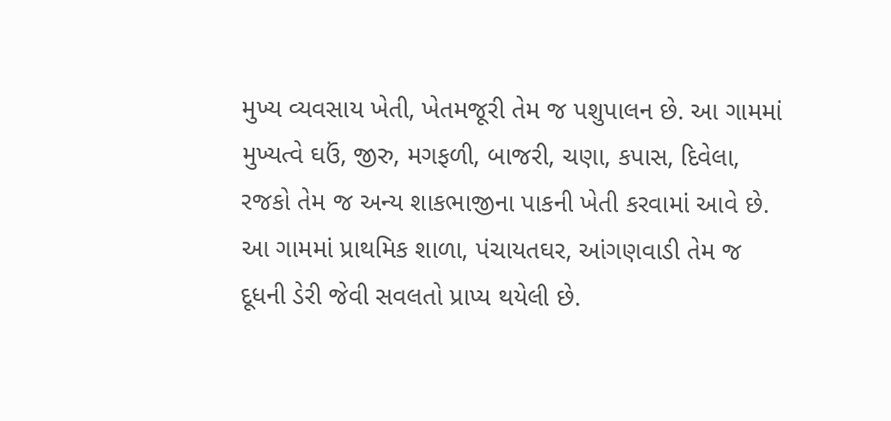મુખ્ય વ્યવસાય ખેતી, ખેતમજૂરી તેમ જ પશુપાલન છે. આ ગામમાં મુખ્યત્વે ઘઉં, જીરુ, મગફળી, બાજરી, ચણા, કપાસ, દિવેલા, રજકો તેમ જ અન્ય શાકભાજીના પાકની ખેતી કરવામાં આવે છે. આ ગામમાં પ્રાથમિક શાળા, પંચાયતઘર, આંગણવાડી તેમ જ દૂધની ડેરી જેવી સવલતો પ્રાપ્ય થયેલી છે.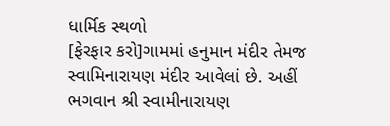ધાર્મિક સ્થળો
[ફેરફાર કરો]ગામમાં હનુમાન મંદીર તેમજ સ્વામિનારાયણ મંદીર આવેલાં છે. અહીં ભગવાન શ્રી સ્વામીનારાયણ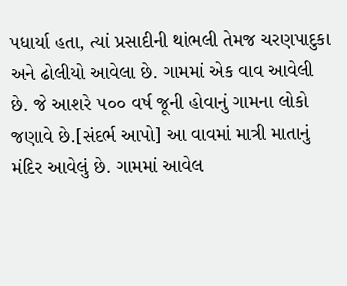પધાર્યા હતા, ત્યાં પ્રસાદીની થાંભલી તેમજ ચરણપાદુકા અને ઢોલીયો આવેલા છે. ગામમાં એક વાવ આવેલી છે. જે આશરે ૫૦૦ વર્ષ જૂની હોવાનું ગામના લોકો જણાવે છે.[સંદર્ભ આપો] આ વાવમાં માત્રી માતાનું મંદિર આવેલું છે. ગામમાં આવેલ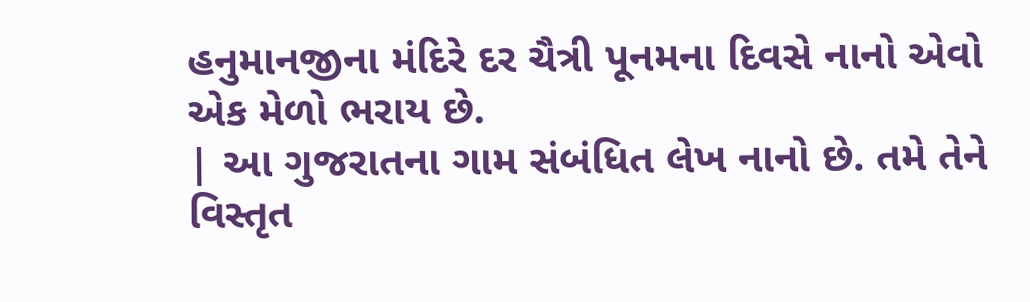હનુમાનજીના મંદિરે દર ચૈત્રી પૂનમના દિવસે નાનો એવો એક મેળો ભરાય છે.
| આ ગુજરાતના ગામ સંબંધિત લેખ નાનો છે. તમે તેને વિસ્તૃત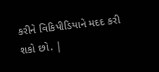કરીને વિકિપીડિયાને મદદ કરી શકો છો. |